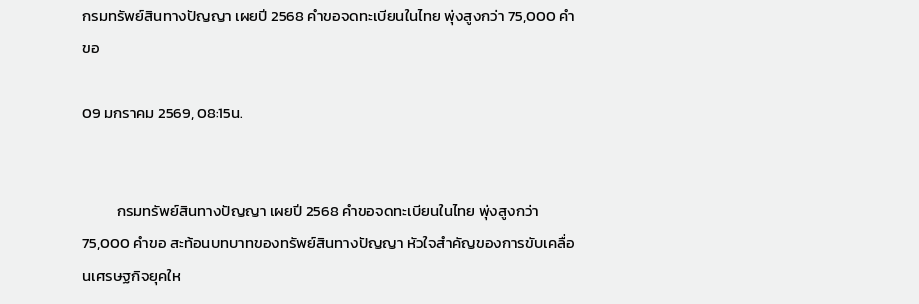กรมทรัพย์สินทางปัญญา เผยปี 2568 คำขอจดทะเบียนในไทย พุ่งสูงกว่า 75,000 คำขอ

09 มกราคม 2569, 08:15น.


          กรมทรัพย์สินทางปัญญา เผยปี 2568 คำขอจดทะเบียนในไทย พุ่งสูงกว่า 75,000 คำขอ สะท้อนบทบาทของทรัพย์สินทางปัญญา หัวใจสำคัญของการขับเคลื่อนเศรษฐกิจยุคให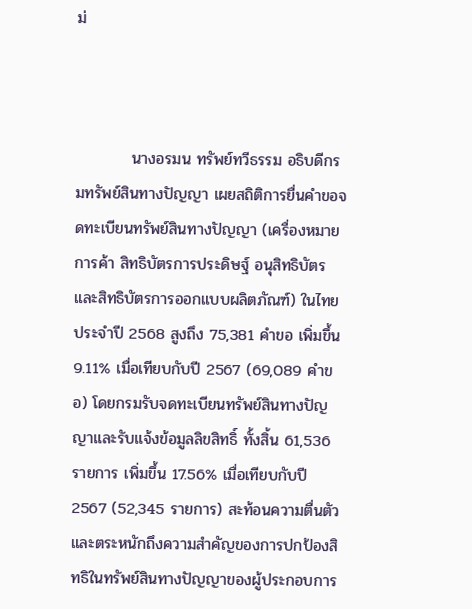ม่



          นางอรมน ทรัพย์ทวีธรรม อธิบดีกรมทรัพย์สินทางปัญญา เผยสถิติการยื่นคำขอจดทะเบียนทรัพย์สินทางปัญญา (เครื่องหมายการค้า สิทธิบัตรการประดิษฐ์ อนุสิทธิบัตร และสิทธิบัตรการออกแบบผลิตภัณฑ์) ในไทย ประจำปี 2568 สูงถึง 75,381 คำขอ เพิ่มขึ้น 9.11% เมื่อเทียบกับปี 2567 (69,089 คำขอ) โดยกรมรับจดทะเบียนทรัพย์สินทางปัญญาและรับแจ้งข้อมูลลิขสิทธิ์ ทั้งสิ้น 61,536 รายการ เพิ่มขึ้น 17.56% เมื่อเทียบกับปี 2567 (52,345 รายการ) สะท้อนความตื่นตัวและตระหนักถึงความสำคัญของการปกป้องสิทธิในทรัพย์สินทางปัญญาของผู้ประกอบการ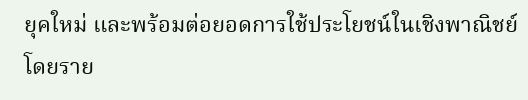ยุคใหม่ และพร้อมต่อยอดการใช้ประโยชน์ในเชิงพาณิชย์ โดยราย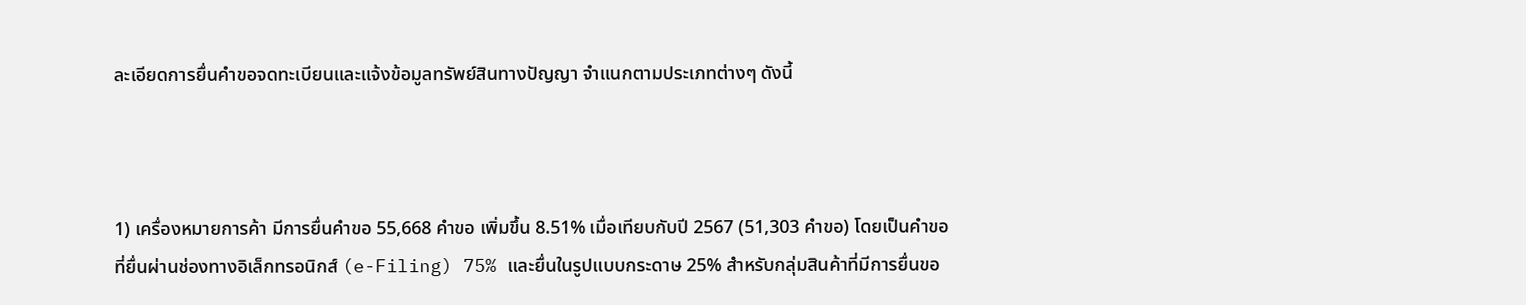ละเอียดการยื่นคำขอจดทะเบียนและแจ้งข้อมูลทรัพย์สินทางปัญญา จำแนกตามประเภทต่างๆ ดังนี้



1) เครื่องหมายการค้า มีการยื่นคำขอ 55,668 คำขอ เพิ่มขึ้น 8.51% เมื่อเทียบกับปี 2567 (51,303 คำขอ) โดยเป็นคำขอที่ยื่นผ่านช่องทางอิเล็กทรอนิกส์ (e-Filing) 75% และยื่นในรูปแบบกระดาษ 25% สำหรับกลุ่มสินค้าที่มีการยื่นขอ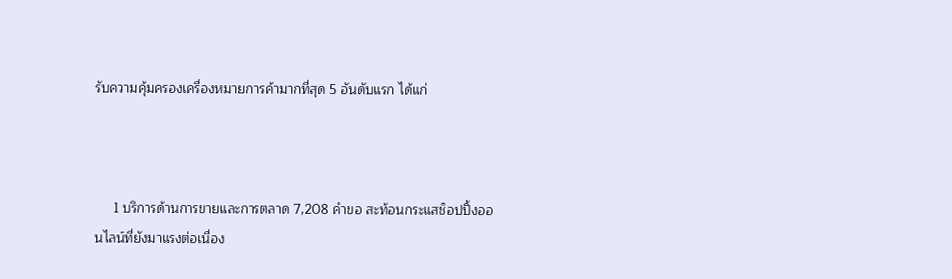รับความคุ้มครองเครื่องหมายการค้ามากที่สุด 5 อันดับแรก ได้แก่



     1 บริการด้านการขายและการตลาด 7,208 คำขอ สะท้อนกระแสช็อปปิ้งออนไลน์ที่ยังมาแรงต่อเนื่อง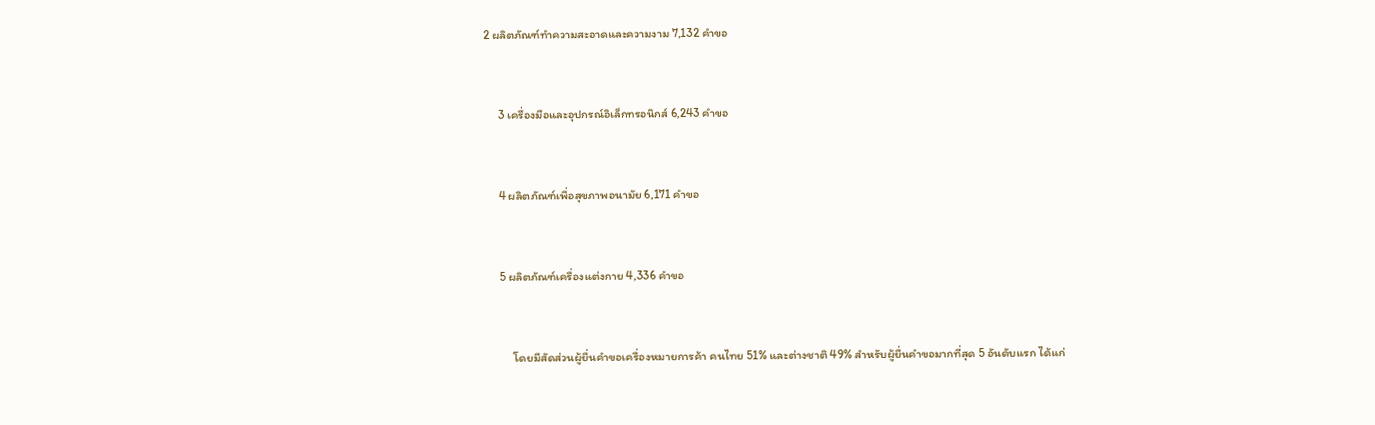2 ผลิตภัณฑ์ทำความสะอาดและความงาม 7,132 คำขอ



     3 เครื่องมือและอุปกรณ์อิเล็กทรอนิกส์ 6,243 คำขอ



     4 ผลิตภัณฑ์เพื่อสุขภาพอนามัย 6,171 คำขอ



     5 ผลิตภัณฑ์เครื่องแต่งกาย 4,336 คำขอ



          โดยมีสัดส่วนผู้ยื่นคำขอเครื่องหมายการค้า คนไทย 51% และต่างชาติ 49% สำหรับผู้ยื่นคำขอมากที่สุด 5 อันดับแรก ได้แก่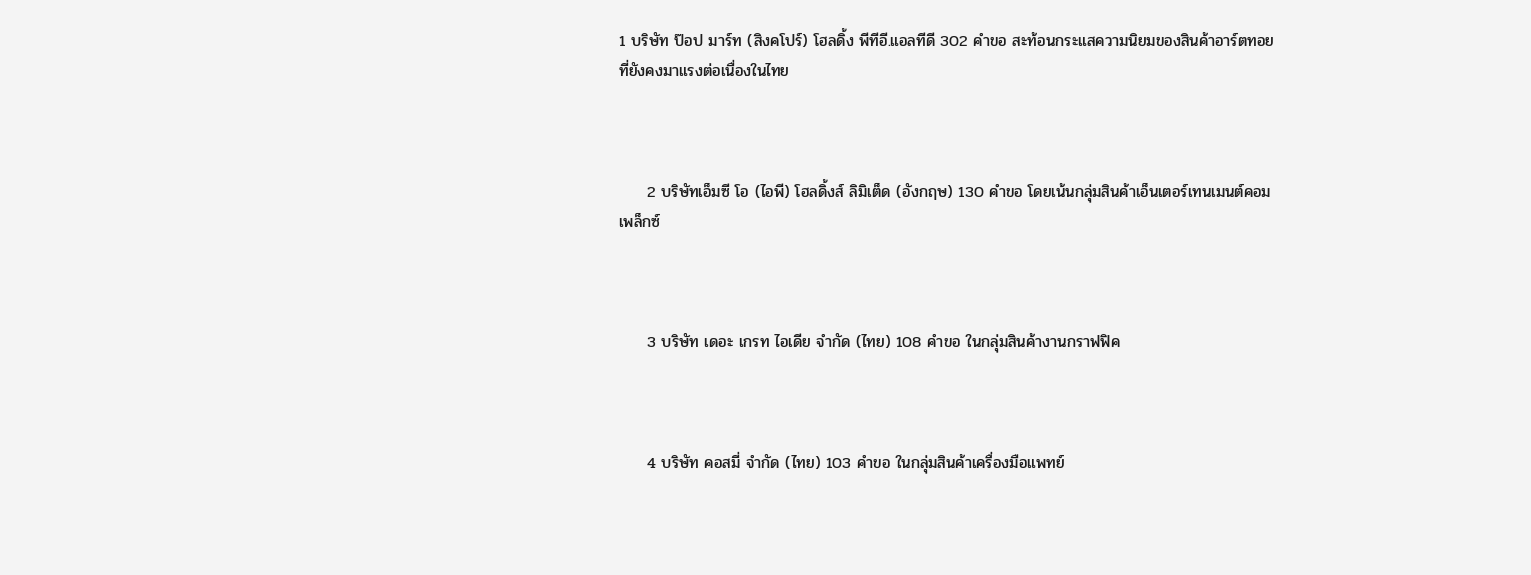1 บริษัท ป๊อป มาร์ท (สิงคโปร์) โฮลดิ้ง พีทีอี.แอลทีดี 302 คำขอ สะท้อนกระแสความนิยมของสินค้าอาร์ตทอย ที่ยังคงมาแรงต่อเนื่องในไทย



     2 บริษัทเอ็มซี โอ (ไอพี) โฮลดิ้งส์ ลิมิเต็ด (อังกฤษ) 130 คำขอ โดยเน้นกลุ่มสินค้าเอ็นเตอร์เทนเมนต์คอมเพล็กซ์



     3 บริษัท เดอะ เกรท ไอเดีย จำกัด (ไทย) 108 คำขอ ในกลุ่มสินค้างานกราฟฟิค



     4 บริษัท คอสมี่ จำกัด (ไทย) 103 คำขอ ในกลุ่มสินค้าเครื่องมือแพทย์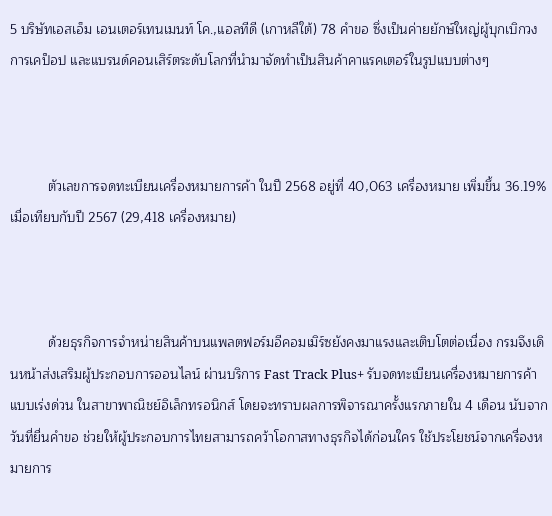5 บริษัทเอสเอ็ม เอนเตอร์เทนเมนท์ โค.,แอลทีดี (เกาหลีใต้) 78 คำขอ ซึ่งเป็นค่ายยักษ์ใหญ่ผู้บุกเบิกวงการเคป็อป และแบรนด์คอนเสิร์ตระดับโลกที่นำมาจัดทำเป็นสินค้าคาแรคเตอร์ในรูปแบบต่างๆ



          ตัวเลขการจดทะเบียนเครื่องหมายการค้า ในปี 2568 อยู่ที่ 40,063 เครื่องหมาย เพิ่มขึ้น 36.19% เมื่อเทียบกับปี 2567 (29,418 เครื่องหมาย)



          ด้วยธุรกิจการจำหน่ายสินค้าบนแพลตฟอร์มอีคอมเมิร์ซยังคงมาแรงและเติบโตต่อเนื่อง กรมจึงเดินหน้าส่งเสริมผู้ประกอบการออนไลน์ ผ่านบริการ Fast Track Plus+ รับจดทะเบียนเครื่องหมายการค้าแบบเร่งด่วน ในสาขาพาณิชย์อิเล็กทรอนิกส์ โดยจะทราบผลการพิจารณาครั้งแรกภายใน 4 เดือน นับจากวันที่ยื่นคำขอ ช่วยให้ผู้ประกอบการไทยสามารถคว้าโอกาสทางธุรกิจได้ก่อนใคร ใช้ประโยชน์จากเครื่องหมายการ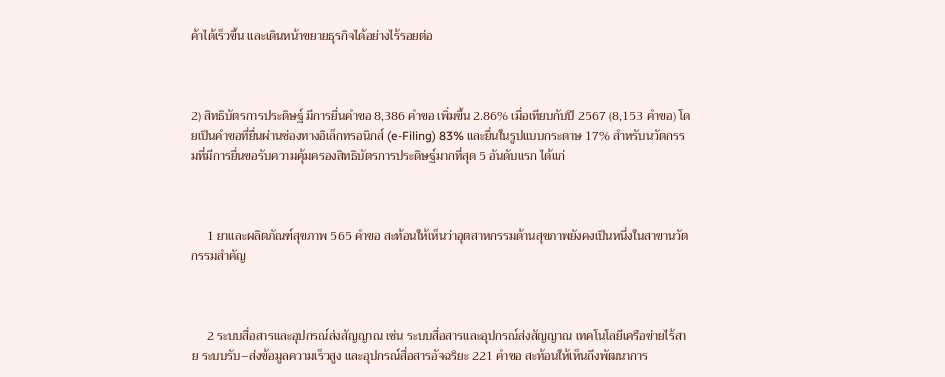ค้าได้เร็วขึ้น และเดินหน้าขยายธุรกิจได้อย่างไร้รอยต่อ



2) สิทธิบัตรการประดิษฐ์ มีการยื่นคำขอ 8,386 คำขอ เพิ่มขึ้น 2.86% เมื่อเทียบกับปี 2567 (8,153 คำขอ) โดยเป็นคำขอที่ยื่นผ่านช่องทางอิเล็กทรอนิกส์ (e-Filing) 83% และยื่นในรูปแบบกระดาษ 17% สำหรับนวัตกรรมที่มีการยื่นขอรับความคุ้มครองสิทธิบัตรการประดิษฐ์มากที่สุด 5 อันดับแรก ได้แก่



     1 ยาและผลิตภัณฑ์สุขภาพ 565 คำขอ สะท้อนให้เห็นว่าอุตสาหกรรมด้านสุขภาพยังคงเป็นหนึ่งในสาขานวัตกรรมสำคัญ



     2 ระบบสื่อสารและอุปกรณ์ส่งสัญญาณ เช่น ระบบสื่อสารและอุปกรณ์ส่งสัญญาณ เทคโนโลยีเครือข่ายไร้สาย ระบบรับ–ส่งข้อมูลความเร็วสูง และอุปกรณ์สื่อสารอัจฉริยะ 221 คำขอ สะท้อนให้เห็นถึงพัฒนาการ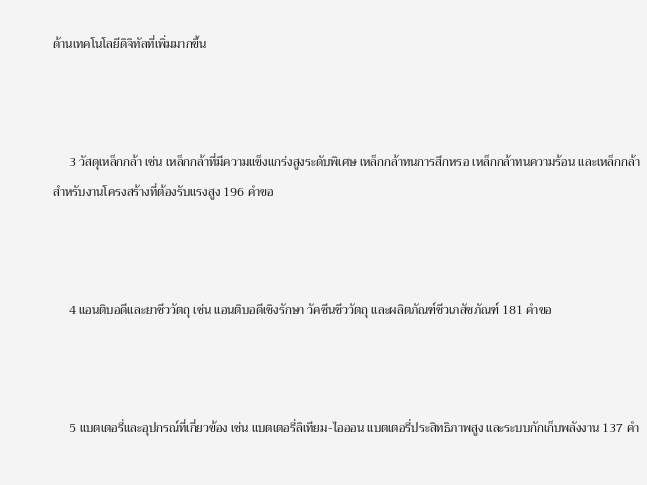ด้านเทคโนโลยีดิจิทัลที่เพิ่มมากขึ้น



     3 วัสดุเหล็กกล้า เช่น เหล็กกล้าที่มีความแข็งแกร่งสูงระดับพิเศษ เหล็กกล้าทนการสึกหรอ เหล็กกล้าทนความร้อน และเหล็กกล้าสำหรับงานโครงสร้างที่ต้องรับแรงสูง 196 คำขอ



     4 แอนติบอดีและยาชีววัตถุ เช่น แอนติบอดีเชิงรักษา วัคซีนชีววัตถุ และผลิตภัณฑ์ชีวเภสัชภัณฑ์ 181 คำขอ



     5 แบตเตอรี่และอุปกรณ์ที่เกี่ยวข้อง เช่น แบตเตอรี่ลิเทียม-ไอออน แบตเตอรี่ประสิทธิภาพสูง และระบบกักเก็บพลังงาน 137 คำ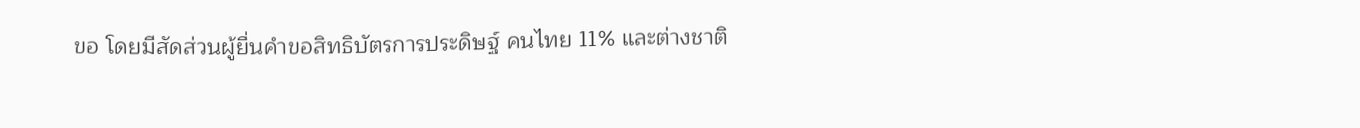ขอ โดยมีสัดส่วนผู้ยื่นคำขอสิทธิบัตรการประดิษฐ์ คนไทย 11% และต่างชาติ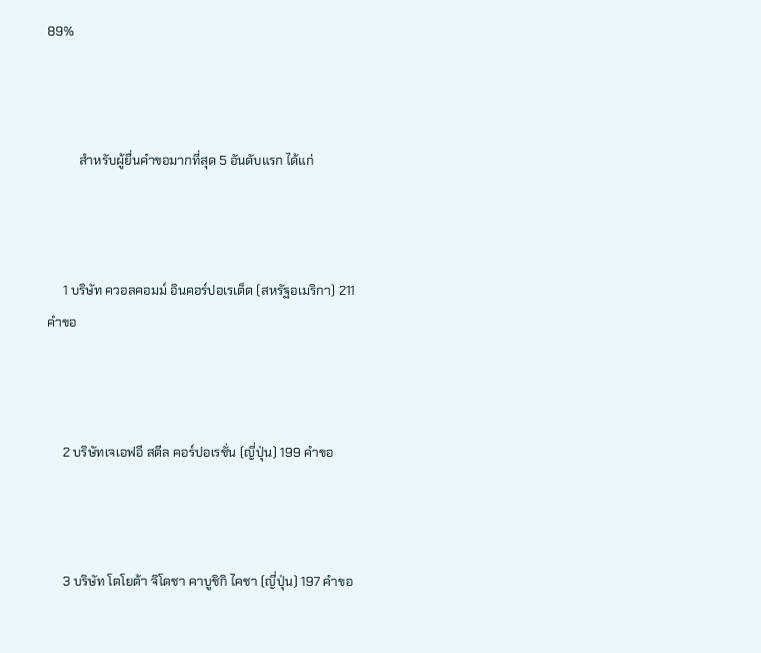89%



          สำหรับผู้ยื่นคำขอมากที่สุด 5 อันดับแรก ได้แก่



     1 บริษัท ควอลคอมม์ อินคอร์ปอเรเต็ด (สหรัฐอเมริกา) 211 คำขอ



     2 บริษัทเจเอฟอี สตีล คอร์ปอเรชั่น (ญี่ปุ่น) 199 คำขอ



     3 บริษัท โตโยต้า จิโดชา คาบูชิกิ ไคชา (ญี่ปุ่น) 197 คำขอ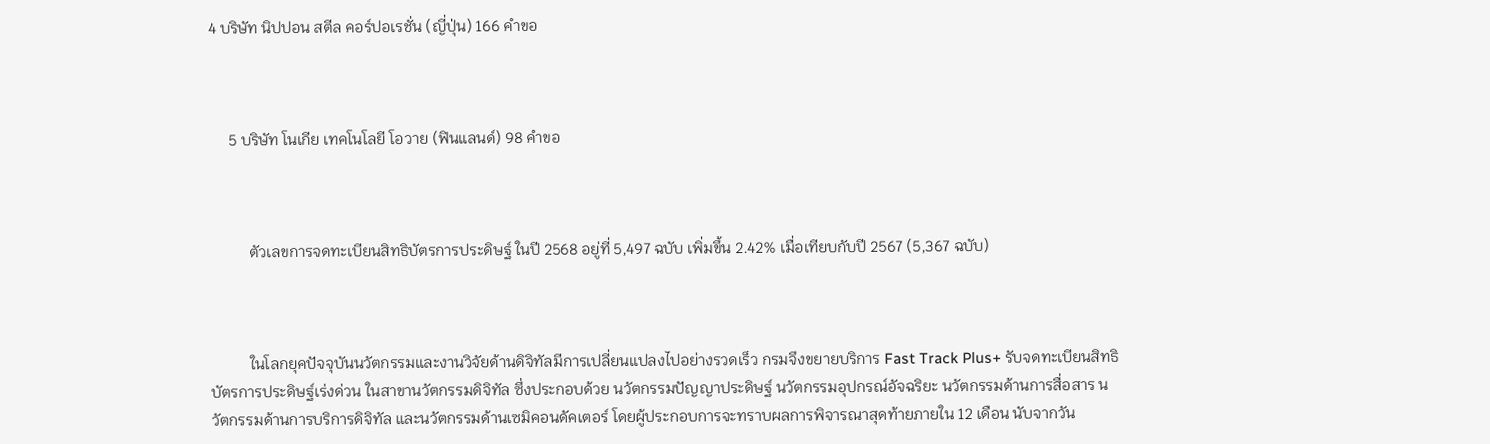4 บริษัท นิปปอน สตีล คอร์ปอเรชั่น (ญี่ปุ่น) 166 คำขอ



     5 บริษัท โนเกีย เทคโนโลยี โอวาย (ฟินแลนด์) 98 คำขอ



          ตัวเลขการจดทะเบียนสิทธิบัตรการประดิษฐ์ ในปี 2568 อยู่ที่ 5,497 ฉบับ เพิ่มขึ้น 2.42% เมื่อเทียบกับปี 2567 (5,367 ฉบับ)



          ในโลกยุคปัจจุบันนวัตกรรมและงานวิจัยด้านดิจิทัลมีการเปลี่ยนแปลงไปอย่างรวดเร็ว กรมจึงขยายบริการ Fast Track Plus+ รับจดทะเบียนสิทธิบัตรการประดิษฐ์เร่งด่วน ในสาขานวัตกรรมดิจิทัล ซึ่งประกอบด้วย นวัตกรรมปัญญาประดิษฐ์ นวัตกรรมอุปกรณ์อัจฉริยะ นวัตกรรมด้านการสื่อสาร นวัตกรรมด้านการบริการดิจิทัล และนวัตกรรมด้านเซมิคอนดัคเตอร์ โดยผู้ประกอบการจะทราบผลการพิจารณาสุดท้ายภายใน 12 เดือน นับจากวัน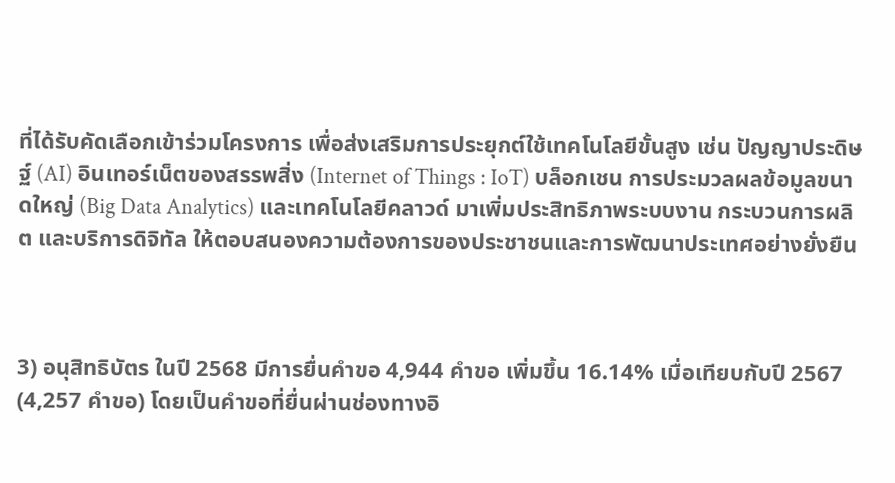ที่ได้รับคัดเลือกเข้าร่วมโครงการ เพื่อส่งเสริมการประยุกต์ใช้เทคโนโลยีขั้นสูง เช่น ปัญญาประดิษฐ์ (AI) อินเทอร์เน็ตของสรรพสิ่ง (Internet of Things : IoT) บล็อกเชน การประมวลผลข้อมูลขนาดใหญ่ (Big Data Analytics) และเทคโนโลยีคลาวด์ มาเพิ่มประสิทธิภาพระบบงาน กระบวนการผลิต และบริการดิจิทัล ให้ตอบสนองความต้องการของประชาชนและการพัฒนาประเทศอย่างยั่งยืน



3) อนุสิทธิบัตร ในปี 2568 มีการยื่นคำขอ 4,944 คำขอ เพิ่มขึ้น 16.14% เมื่อเทียบกับปี 2567 (4,257 คำขอ) โดยเป็นคำขอที่ยื่นผ่านช่องทางอิ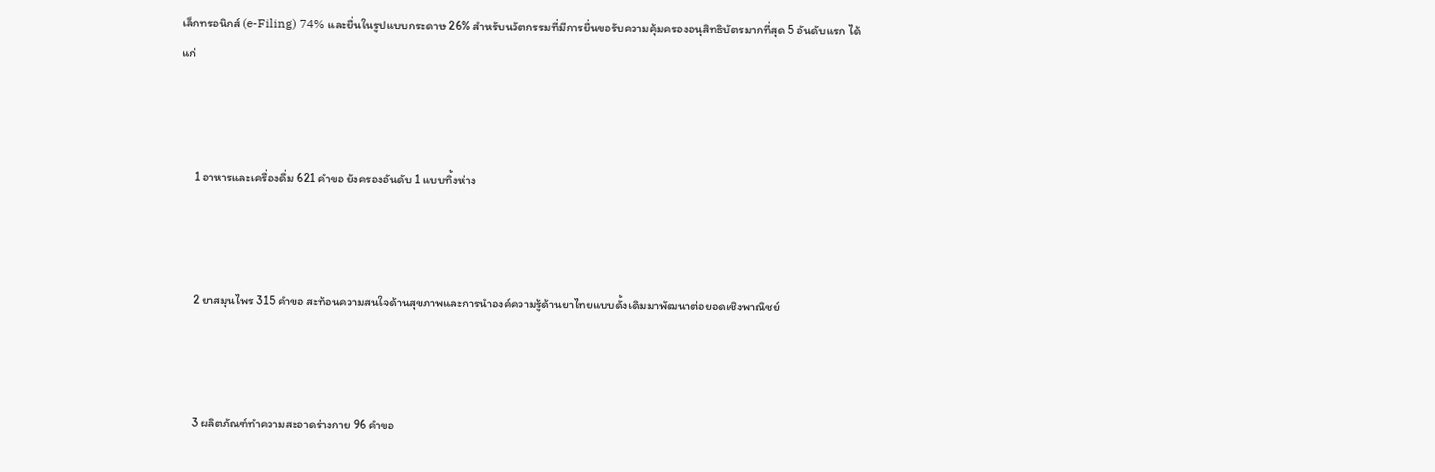เล็กทรอนิกส์ (e-Filing) 74% และยื่นในรูปแบบกระดาษ 26% สำหรับนวัตกรรมที่มีการยื่นขอรับความคุ้มครองอนุสิทธิบัตรมากที่สุด 5 อันดับแรก ได้แก่



     1 อาหารและเครื่องดื่ม 621 คำขอ ยังครองอันดับ 1 แบบทิ้งห่าง



     2 ยาสมุนไพร 315 คำขอ สะท้อนความสนใจด้านสุขภาพและการนำองค์ความรู้ด้านยาไทยแบบดั้งเดิมมาพัฒนาต่อยอดเชิงพาณิชย์



     3 ผลิตภัณฑ์ทำความสะอาดร่างกาย 96 คำขอ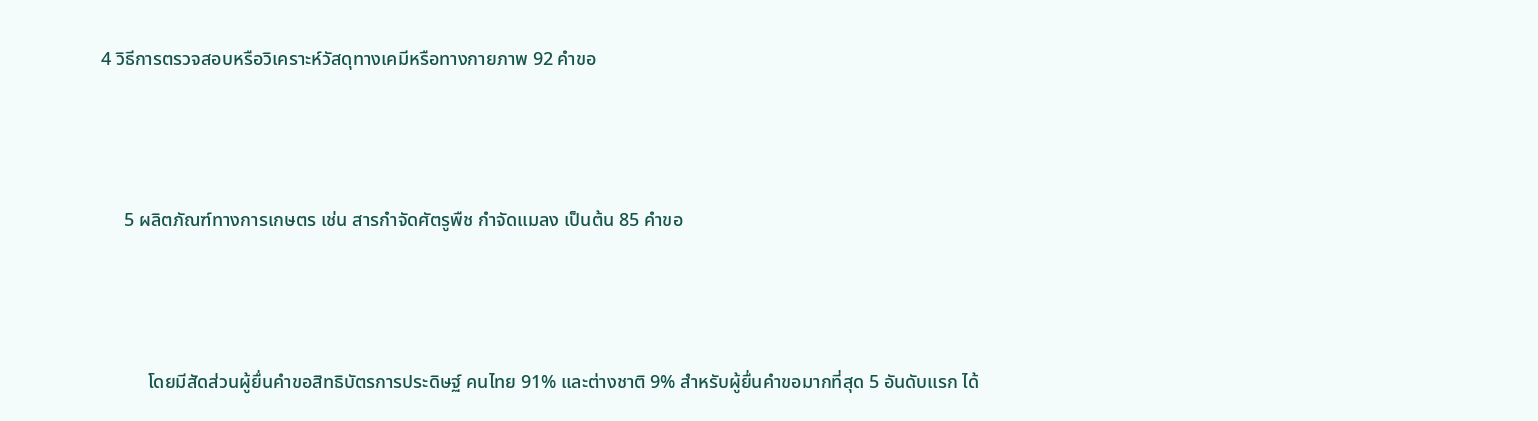4 วิธีการตรวจสอบหรือวิเคราะห์วัสดุทางเคมีหรือทางกายภาพ 92 คำขอ



     5 ผลิตภัณฑ์ทางการเกษตร เช่น สารกำจัดศัตรูพืช กำจัดแมลง เป็นต้น 85 คำขอ



          โดยมีสัดส่วนผู้ยื่นคำขอสิทธิบัตรการประดิษฐ์ คนไทย 91% และต่างชาติ 9% สำหรับผู้ยื่นคำขอมากที่สุด 5 อันดับแรก ได้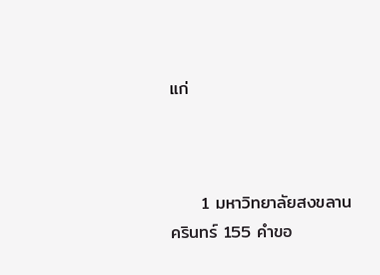แก่



     1 มหาวิทยาลัยสงขลานครินทร์ 155 คำขอ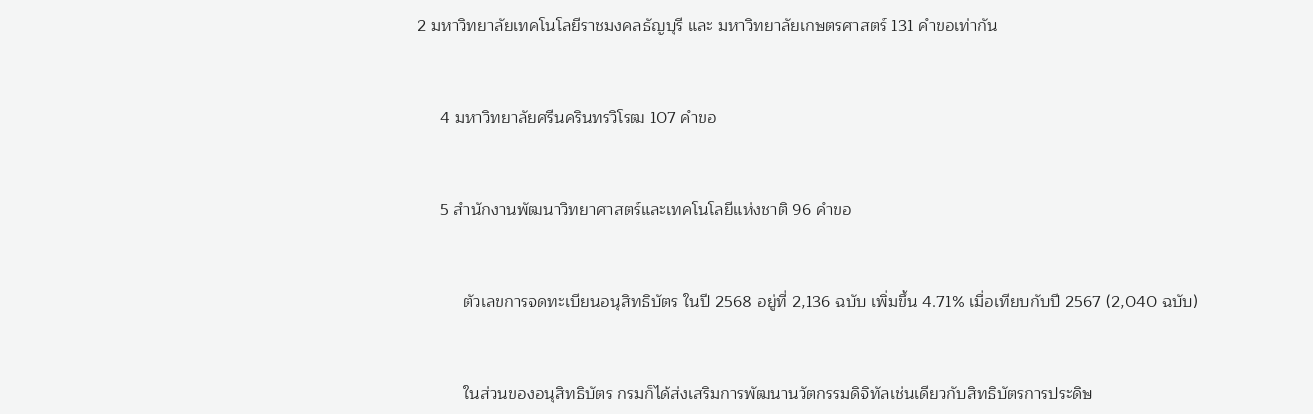2 มหาวิทยาลัยเทคโนโลยีราชมงคลธัญบุรี และ มหาวิทยาลัยเกษตรศาสตร์ 131 คำขอเท่ากัน



     4 มหาวิทยาลัยศรีนครินทรวิโรฒ 107 คำขอ



     5 สำนักงานพัฒนาวิทยาศาสตร์และเทคโนโลยีแห่งชาติ 96 คำขอ



          ตัวเลขการจดทะเบียนอนุสิทธิบัตร ในปี 2568 อยู่ที่ 2,136 ฉบับ เพิ่มขึ้น 4.71% เมื่อเทียบกับปี 2567 (2,040 ฉบับ)



          ในส่วนของอนุสิทธิบัตร กรมก็ได้ส่งเสริมการพัฒนานวัตกรรมดิจิทัลเช่นเดียวกับสิทธิบัตรการประดิษ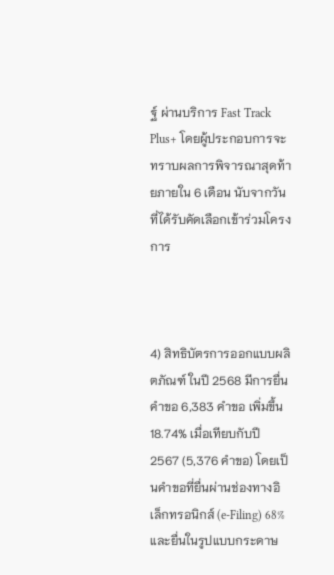ฐ์ ผ่านบริการ Fast Track Plus+ โดยผู้ประกอบการจะทราบผลการพิจารณาสุดท้ายภายใน 6 เดือน นับจากวันที่ได้รับคัดเลือกเข้าร่วมโครงการ



4) สิทธิบัตรการออกแบบผลิตภัณฑ์ ในปี 2568 มีการยื่นคำขอ 6,383 คำขอ เพิ่มขึ้น 18.74% เมื่อเทียบกับปี 2567 (5,376 คำขอ) โดยเป็นคำขอที่ยื่นผ่านช่องทางอิเล็กทรอนิกส์ (e-Filing) 68% และยื่นในรูปแบบกระดาษ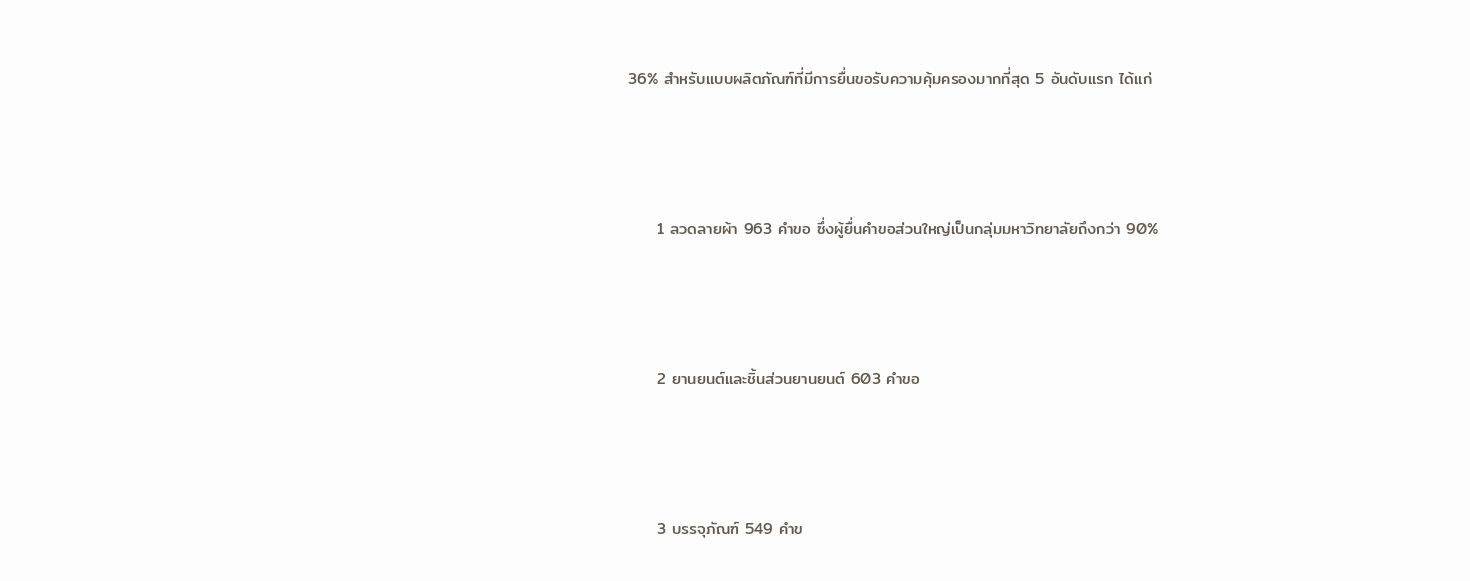36% สำหรับแบบผลิตภัณฑ์ที่มีการยื่นขอรับความคุ้มครองมากที่สุด 5 อันดับแรก ได้แก่



     1 ลวดลายผ้า 963 คำขอ ซึ่งผู้ยื่นคำขอส่วนใหญ่เป็นกลุ่มมหาวิทยาลัยถึงกว่า 90%



     2 ยานยนต์และชิ้นส่วนยานยนต์ 603 คำขอ



     3 บรรจุภัณฑ์ 549 คำข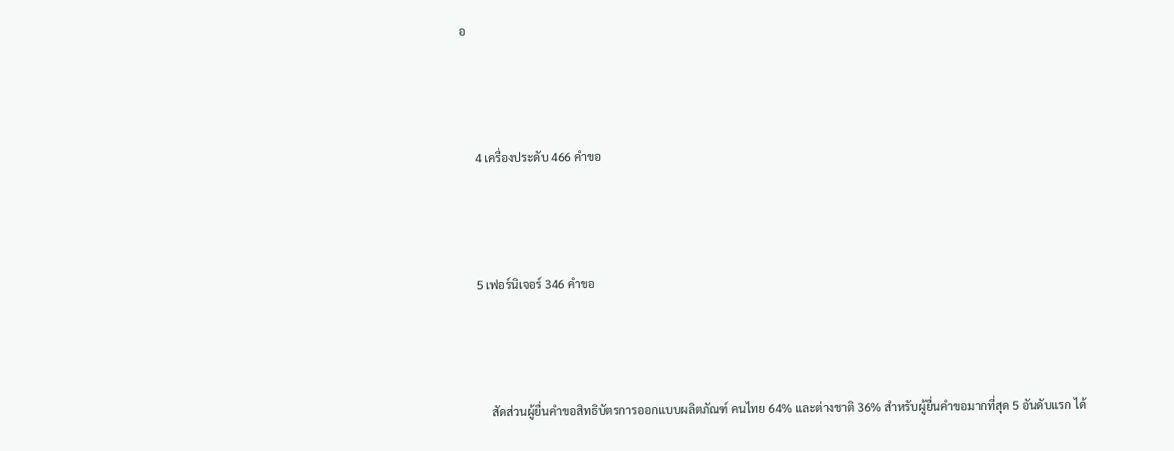อ



     4 เครื่องประดับ 466 คำขอ



     5 เฟอร์นิเจอร์ 346 คำขอ



          สัดส่วนผู้ยื่นคำขอสิทธิบัตรการออกแบบผลิตภัณฑ์ คนไทย 64% และต่างชาติ 36% สำหรับผู้ยื่นคำขอมากที่สุด 5 อันดับแรก ได้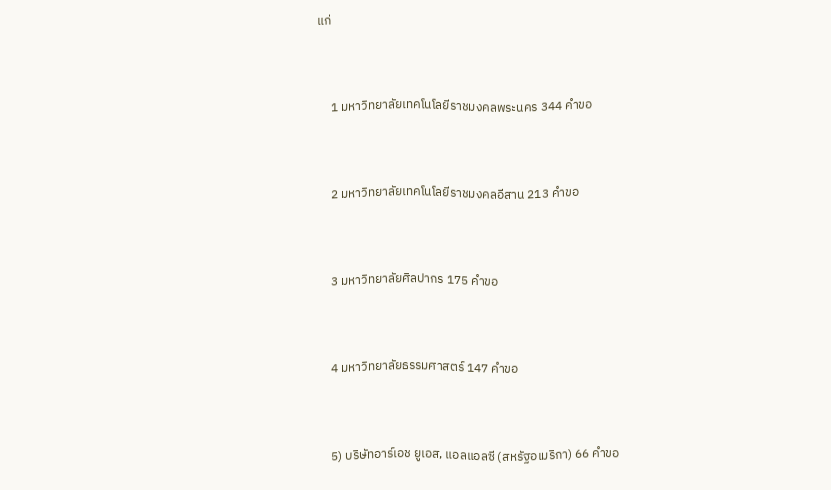แก่



     1 มหาวิทยาลัยเทคโนโลยีราชมงคลพระนคร 344 คำขอ



     2 มหาวิทยาลัยเทคโนโลยีราชมงคลอีสาน 213 คำขอ



     3 มหาวิทยาลัยศิลปากร 175 คำขอ



     4 มหาวิทยาลัยธรรมศาสตร์ 147 คำขอ



     5) บริษัทอาร์เอช ยูเอส, แอลแอลซี (สหรัฐอเมริกา) 66 คำขอ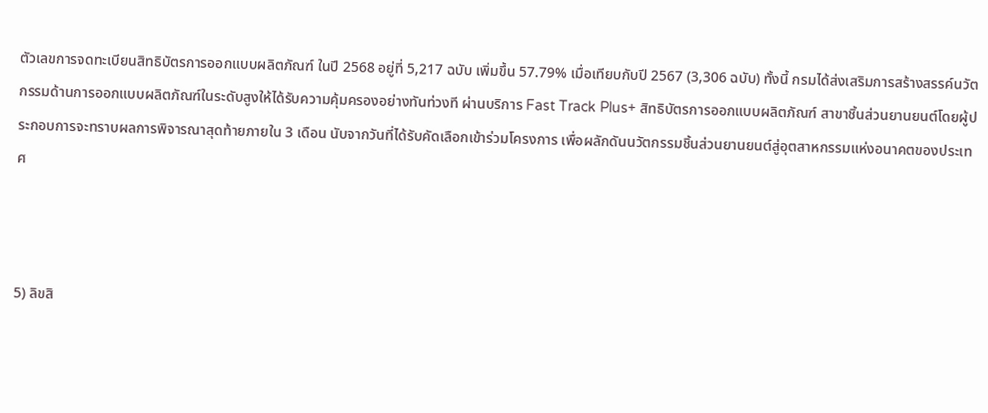ตัวเลขการจดทะเบียนสิทธิบัตรการออกแบบผลิตภัณฑ์ ในปี 2568 อยู่ที่ 5,217 ฉบับ เพิ่มขึ้น 57.79% เมื่อเทียบกับปี 2567 (3,306 ฉบับ) ทั้งนี้ กรมได้ส่งเสริมการสร้างสรรค์นวัตกรรมด้านการออกแบบผลิตภัณฑ์ในระดับสูงให้ได้รับความคุ้มครองอย่างทันท่วงที ผ่านบริการ Fast Track Plus+ สิทธิบัตรการออกแบบผลิตภัณฑ์ สาขาชิ้นส่วนยานยนต์โดยผู้ประกอบการจะทราบผลการพิจารณาสุดท้ายภายใน 3 เดือน นับจากวันที่ได้รับคัดเลือกเข้าร่วมโครงการ เพื่อผลักดันนวัตกรรมชิ้นส่วนยานยนต์สู่อุตสาหกรรมแห่งอนาคตของประเทศ



5) ลิขสิ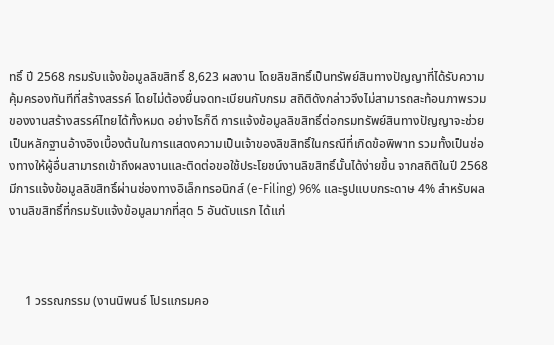ทธิ์ ปี 2568 กรมรับแจ้งข้อมูลลิขสิทธิ์ 8,623 ผลงาน โดยลิขสิทธิ์เป็นทรัพย์สินทางปัญญาที่ได้รับความคุ้มครองทันทีที่สร้างสรรค์ โดยไม่ต้องยื่นจดทะเบียนกับกรม สถิติดังกล่าวจึงไม่สามารถสะท้อนภาพรวมของงานสร้างสรรค์ไทยได้ทั้งหมด อย่างไรก็ดี การแจ้งข้อมูลลิขสิทธิ์ต่อกรมทรัพย์สินทางปัญญาจะช่วยเป็นหลักฐานอ้างอิงเบื้องต้นในการแสดงความเป็นเจ้าของลิขสิทธิ์ในกรณีที่เกิดข้อพิพาท รวมทั้งเป็นช่องทางให้ผู้อื่นสามารถเข้าถึงผลงานและติดต่อขอใช้ประโยชน์งานลิขสิทธิ์นั้นได้ง่ายขึ้น จากสถิติในปี 2568 มีการแจ้งข้อมูลลิขสิทธิ์ผ่านช่องทางอิเล็กทรอนิกส์ (e-Filing) 96% และรูปแบบกระดาษ 4% สำหรับผลงานลิขสิทธิ์ที่กรมรับแจ้งข้อมูลมากที่สุด 5 อันดับแรก ได้แก่



     1 วรรณกรรม (งานนิพนธ์ โปรแกรมคอ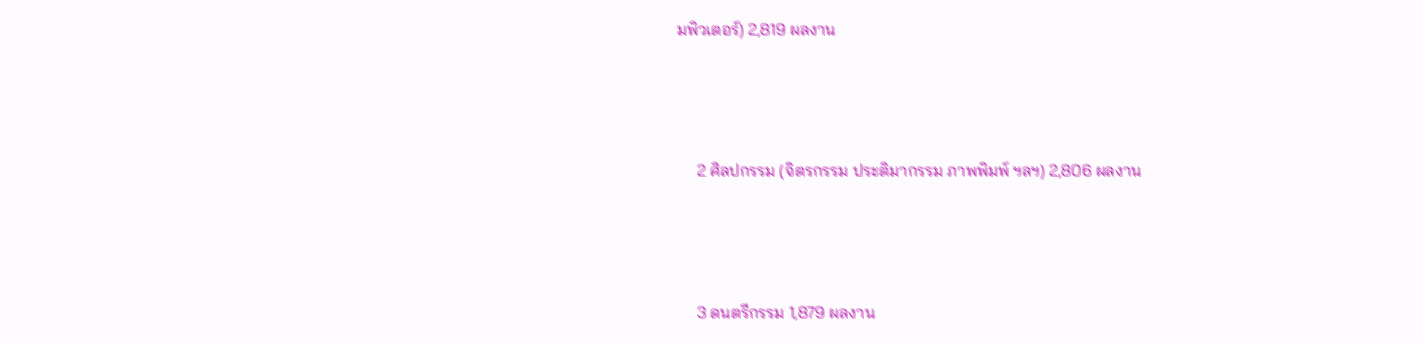มพิวเตอร์) 2,819 ผลงาน



     2 ศิลปกรรม (จิตรกรรม ประติมากรรม ภาพพิมพ์ ฯลฯ) 2,806 ผลงาน



     3 ดนตรีกรรม 1,879 ผลงาน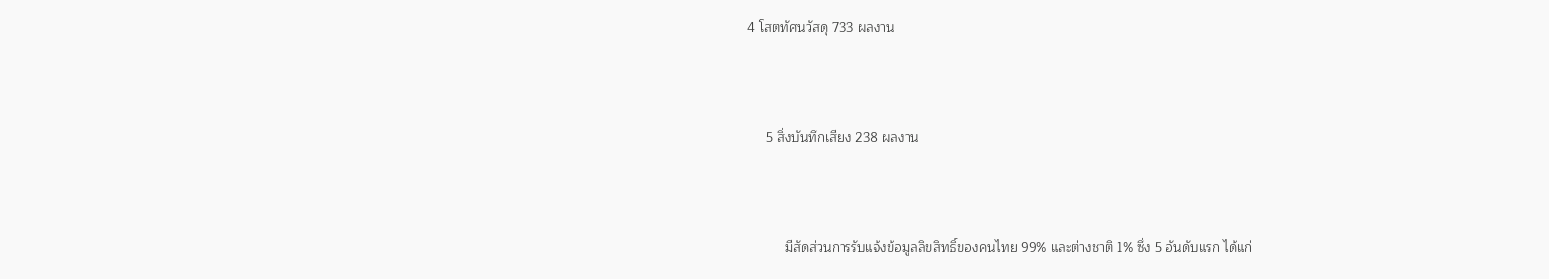4 โสตทัศนวัสดุ 733 ผลงาน



     5 สิ่งบันทึกเสียง 238 ผลงาน



          มีสัดส่วนการรับแจ้งข้อมูลลิขสิทธิ์ของคนไทย 99% และต่างชาติ 1% ซึ่ง 5 อันดับแรก ได้แก่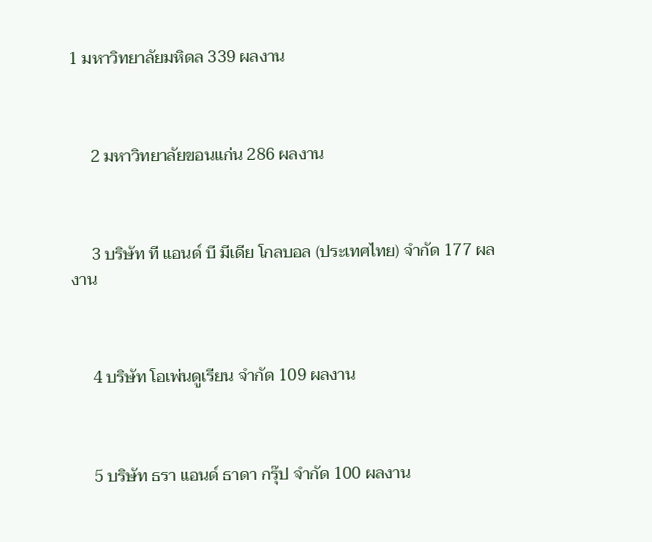1 มหาวิทยาลัยมหิดล 339 ผลงาน



     2 มหาวิทยาลัยขอนแก่น 286 ผลงาน



     3 บริษัท ที แอนด์ บี มีเดีย โกลบอล (ประเทศไทย) จำกัด 177 ผลงาน



     4 บริษัท โอเพ่นดูเรียน จำกัด 109 ผลงาน



     5 บริษัท ธรา แอนด์ ธาดา กรุ๊ป จำกัด 100 ผลงาน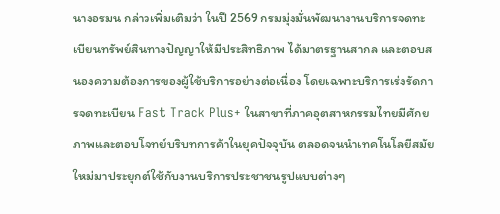นางอรมน กล่าวเพิ่มเติมว่า ในปี 2569 กรมมุ่งมั่นพัฒนางานบริการจดทะเบียนทรัพย์สินทางปัญญาให้มีประสิทธิภาพ ได้มาตรฐานสากล และตอบสนองความต้องการของผู้ใช้บริการอย่างต่อเนื่อง โดยเฉพาะบริการเร่งรัดการจดทะเบียน Fast Track Plus+ ในสาขาที่ภาคอุตสาหกรรมไทยมีศักยภาพและตอบโจทย์บริบทการค้าในยุคปัจจุบัน ตลอดจนนำเทคโนโลยีสมัยใหม่มาประยุกต์ใช้กับงานบริการประชาชนรูปแบบต่างๆ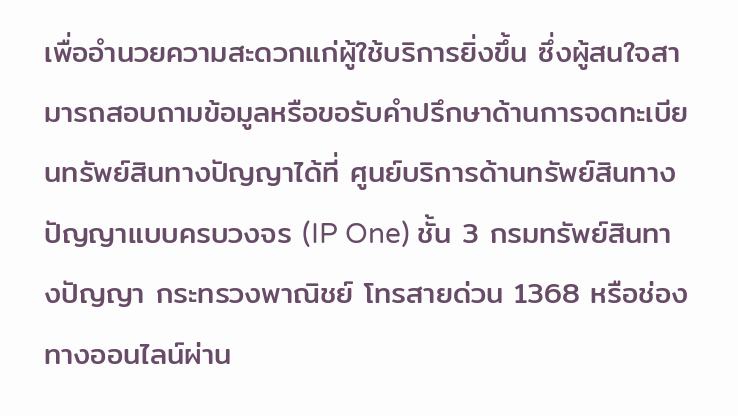เพื่ออำนวยความสะดวกแก่ผู้ใช้บริการยิ่งขึ้น ซึ่งผู้สนใจสามารถสอบถามข้อมูลหรือขอรับคำปรึกษาด้านการจดทะเบียนทรัพย์สินทางปัญญาได้ที่ ศูนย์บริการด้านทรัพย์สินทางปัญญาแบบครบวงจร (IP One) ชั้น 3 กรมทรัพย์สินทางปัญญา กระทรวงพาณิชย์ โทรสายด่วน 1368 หรือช่องทางออนไลน์ผ่าน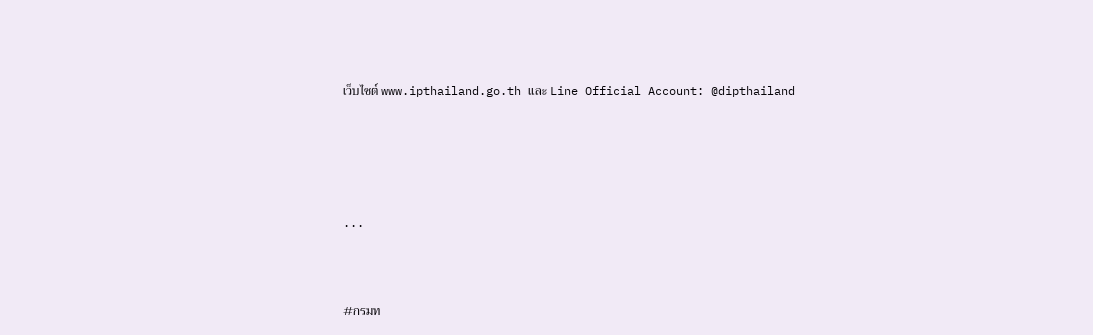เว็บไซต์ www.ipthailand.go.th และ Line Official Account: @dipthailand





...



#กรมท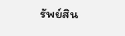รัพย์สิน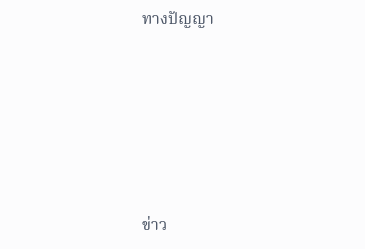ทางปัญญา





ข่าว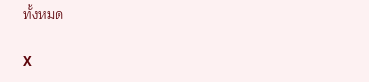ทั้งหมด

X